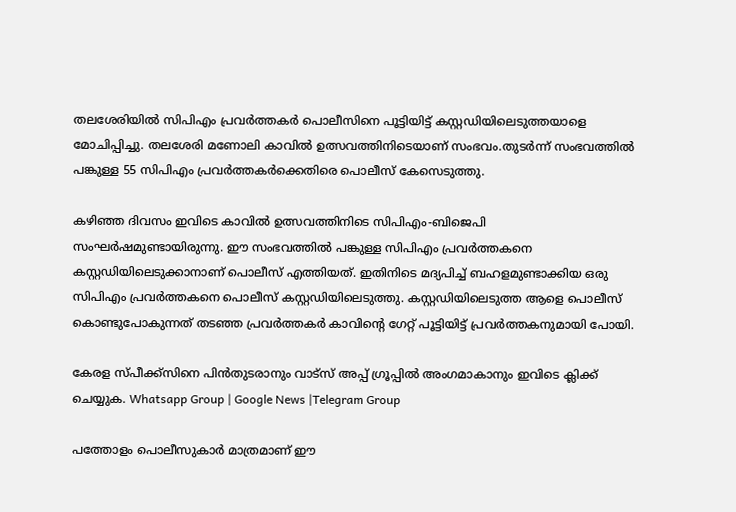തലശേരിയില്‍ സിപിഎം പ്രവർത്തകർ പൊലീസിനെ പൂട്ടിയിട്ട് കസ്റ്റ‌ഡിയിലെടുത്തയാളെ മോചിപ്പിച്ചു. തലശേരി മണോലി കാവില്‍ ഉത്സവത്തിനിടെയാണ് സംഭവം.തുടർന്ന് സംഭവത്തില്‍ പങ്കുള്ള 55 സിപിഎം പ്രവർത്തകർക്കെതിരെ പൊലീസ് കേസെടുത്തു.

കഴിഞ്ഞ ദിവസം ഇവിടെ കാവില്‍ ഉത്സവത്തിനിടെ സിപിഎം-ബിജെപി സംഘർഷമുണ്ടായിരുന്നു. ഈ സംഭവത്തില്‍ പങ്കുള്ള സിപിഎം പ്രവർത്തകനെ കസ്റ്റഡിയിലെടുക്കാനാണ് പൊലീസ് എത്തിയത്. ഇതിനിടെ മദ്യപിച്ച്‌ ബഹളമുണ്ടാക്കിയ ഒരു സിപിഎം പ്രവർത്തകനെ പൊലീസ് കസ്റ്റഡിയിലെടുത്തു. കസ്റ്റഡിയിലെടുത്ത ആളെ പൊലീസ് കൊണ്ടുപോകുന്നത് തടഞ്ഞ പ്രവർത്തകർ കാവിന്റെ ഗേറ്റ് പൂട്ടിയിട്ട് പ്രവർത്തകനുമായി പോയി.

കേരള സ്പീക്ക്സിനെ പിൻതുടരാനും വാട്സ് അപ്പ് ഗ്രൂപ്പിൽ അംഗമാകാനും ഇവിടെ ക്ലിക്ക് ചെയ്യുക. Whatsapp Group | Google News |Telegram Group

പത്തോളം പൊലീസുകാർ മാത്രമാണ് ഈ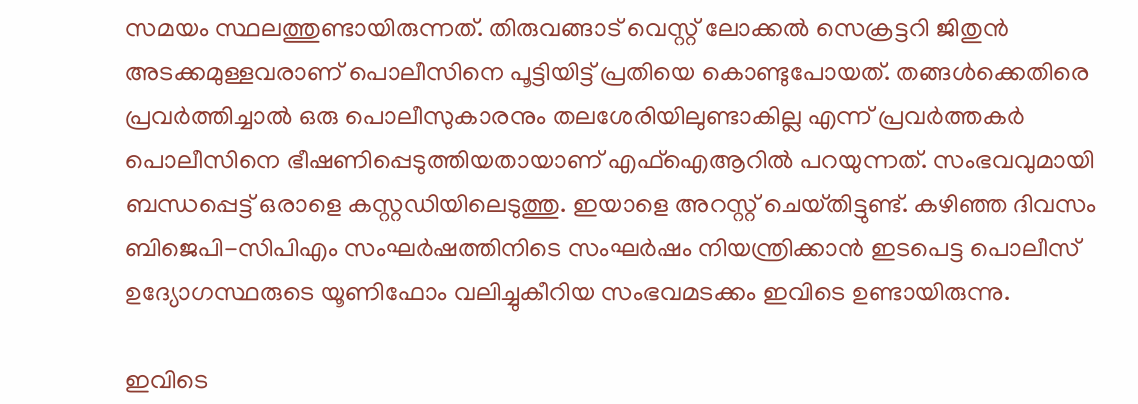സമയം സ്ഥലത്തുണ്ടായിരുന്നത്. തിരുവങ്ങാട് വെസ്റ്റ് ലോക്കല്‍ സെക്രട്ടറി ജിതുൻ അടക്കമുള്ളവരാണ് പൊലീസിനെ പൂട്ടിയിട്ട് പ്രതിയെ കൊണ്ടുപോയത്. തങ്ങള്‍ക്കെതിരെ പ്രവർത്തിച്ചാല്‍ ഒരു പൊലീസുകാരനും തലശേരിയിലുണ്ടാകില്ല എന്ന് പ്രവർത്തകർ പൊലീസിനെ ഭീഷണിപ്പെടുത്തിയതായാണ് എഫ്‌ഐ‌ആറില്‍ പറയുന്നത്. സംഭവവുമായി ബന്ധപ്പെട്ട് ഒരാളെ കസ്റ്റഡിയിലെടുത്തു. ഇയാളെ അറസ്റ്റ് ചെയ്‌തിട്ടുണ്ട്. കഴിഞ്ഞ ദിവസം ബിജെപി-സിപിഎം സംഘർഷത്തിനിടെ സംഘർഷം നിയന്ത്രിക്കാൻ ഇടപെട്ട പൊലീസ് ഉദ്യോഗസ്ഥരുടെ യൂണിഫോം വലിച്ചുകീറിയ സംഭവമടക്കം ഇവിടെ ഉണ്ടായിരുന്നു.

ഇവിടെ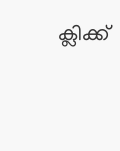ക്ലിക്ക്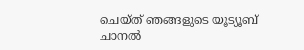ചെയ്ത് ഞങ്ങളുടെ യൂട്യൂബ് ചാനൽ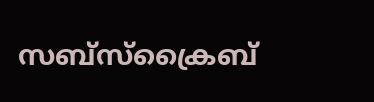സബ്സ്ക്രൈബ്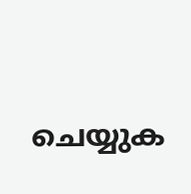ചെയ്യുക